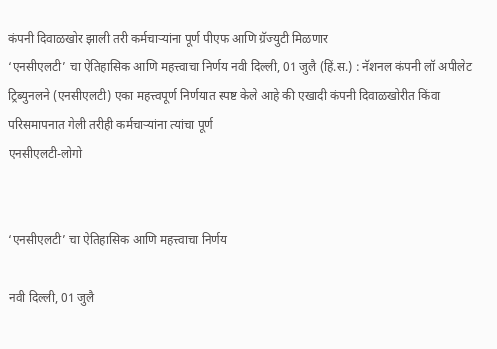कंपनी दिवाळखोर झाली तरी कर्मचाऱ्यांना पूर्ण पीएफ आणि ग्रॅज्युटी मिळणार
‘एनसीएलटी’ चा ऐतिहासिक आणि महत्त्वाचा निर्णय नवी दिल्ली, 01 जुलै (हिं.स.) : नॅशनल कंपनी लॉ अपीलेट ट्रिब्युनलने (एनसीएलटी) एका महत्त्वपूर्ण निर्णयात स्पष्ट केले आहे की एखादी कंपनी दिवाळखोरीत किंवा परिसमापनात गेली तरीही कर्मचाऱ्यांना त्यांचा पूर्ण
एनसीएलटी-लोगो


‘एनसीएलटी’ चा ऐतिहासिक आणि महत्त्वाचा निर्णय

नवी दिल्ली, 01 जुलै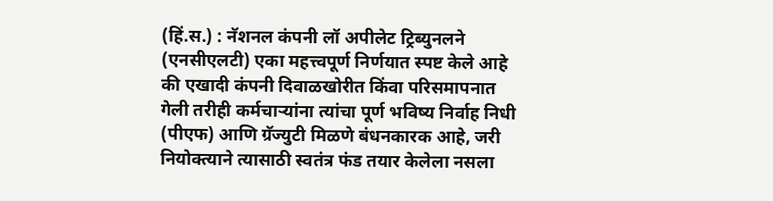(हिं.स.) : नॅशनल कंपनी लॉ अपीलेट ट्रिब्युनलने (एनसीएलटी) एका महत्त्वपूर्ण निर्णयात स्पष्ट केले आहे की एखादी कंपनी दिवाळखोरीत किंवा परिसमापनात गेली तरीही कर्मचाऱ्यांना त्यांचा पूर्ण भविष्य निर्वाह निधी (पीएफ) आणि ग्रॅज्युटी मिळणे बंधनकारक आहे, जरी नियोक्त्याने त्यासाठी स्वतंत्र फंड तयार केलेला नसला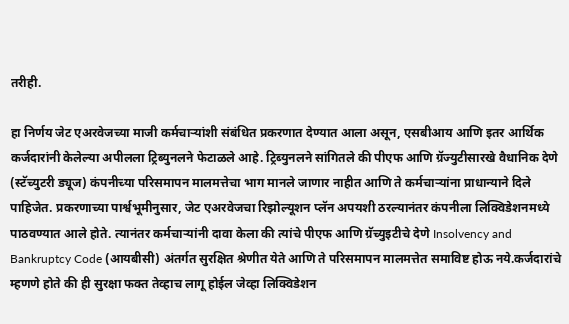तरीही.

हा निर्णय जेट एअरवेजच्या माजी कर्मचाऱ्यांशी संबंधित प्रकरणात देण्यात आला असून, एसबीआय आणि इतर आर्थिक कर्जदारांनी केलेल्या अपीलला ट्रिब्युनलने फेटाळले आहे. ट्रिब्युनलने सांगितले की पीएफ आणि ग्रॅज्युटीसारखे वैधानिक देणे (स्टॅच्युटरी ड्यूज) कंपनीच्या परिसमापन मालमत्तेचा भाग मानले जाणार नाहीत आणि ते कर्मचाऱ्यांना प्राधान्याने दिले पाहिजेत. प्रकरणाच्या पार्श्वभूमीनुसार, जेट एअरवेजचा रिझोल्यूशन प्लॅन अपयशी ठरल्यानंतर कंपनीला लिक्विडेशनमध्ये पाठवण्यात आले होते. त्यानंतर कर्मचाऱ्यांनी दावा केला की त्यांचे पीएफ आणि ग्रॅच्युइटीचे देणे Insolvency and Bankruptcy Code (आयबीसी) अंतर्गत सुरक्षित श्रेणीत येते आणि ते परिसमापन मालमत्तेत समाविष्ट होऊ नये.कर्जदारांचे म्हणणे होते की ही सुरक्षा फक्त तेव्हाच लागू होईल जेव्हा लिक्विडेशन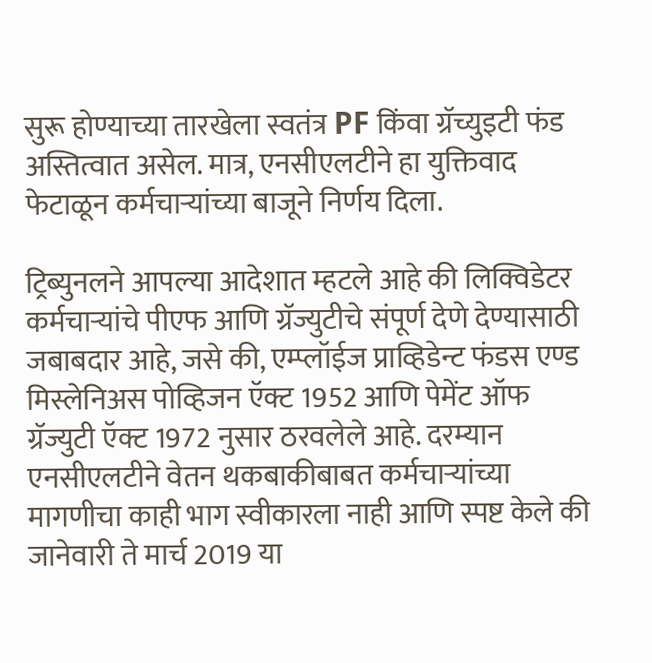सुरू होण्याच्या तारखेला स्वतंत्र PF किंवा ग्रॅच्युइटी फंड अस्तित्वात असेल. मात्र, एनसीएलटीने हा युक्तिवाद फेटाळून कर्मचाऱ्यांच्या बाजूने निर्णय दिला.

ट्रिब्युनलने आपल्या आदेशात म्हटले आहे की लिक्विडेटर कर्मचाऱ्यांचे पीएफ आणि ग्रॅज्युटीचे संपूर्ण देणे देण्यासाठी जबाबदार आहे, जसे की, एम्प्लॉईज प्राव्हिडेन्ट फंडस एण्ड मिस्लेनिअस पोव्हिजन ऍक्ट 1952 आणि पेमेंट ऑफ ग्रॅज्युटी ऍक्ट 1972 नुसार ठरवलेले आहे. दरम्यान एनसीएलटीने वेतन थकबाकीबाबत कर्मचाऱ्यांच्या मागणीचा काही भाग स्वीकारला नाही आणि स्पष्ट केले की जानेवारी ते मार्च 2019 या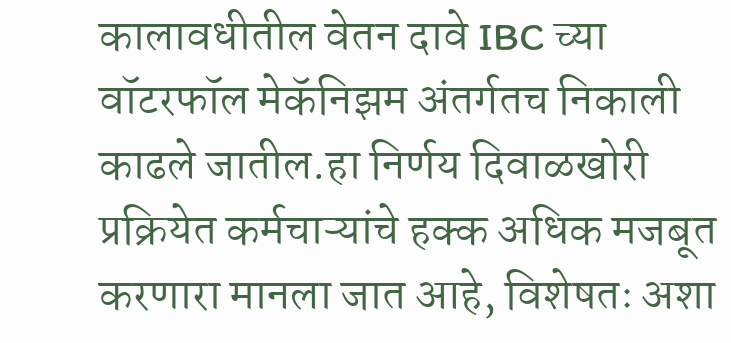कालावधीतील वेतन दावे IBC च्या वॉटरफॉल मेकॅनिझम अंतर्गतच निकाली काढले जातील.हा निर्णय दिवाळखोरी प्रक्रियेत कर्मचाऱ्यांचे हक्क अधिक मजबूत करणारा मानला जात आहे, विशेषतः अशा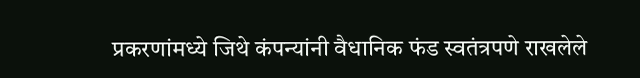प्रकरणांमध्ये जिथे कंपन्यांनी वैधानिक फंड स्वतंत्रपणे राखलेले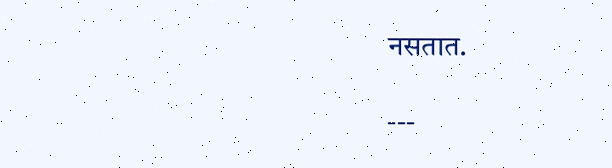नसतात.

---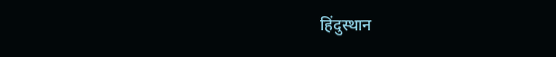हिंदुस्थान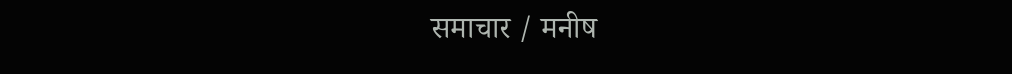समाचार / मनीष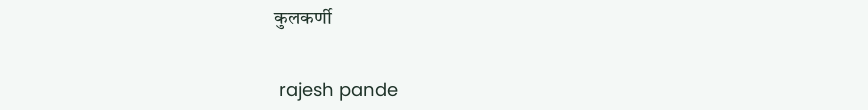कुलकर्णी


 rajesh pande